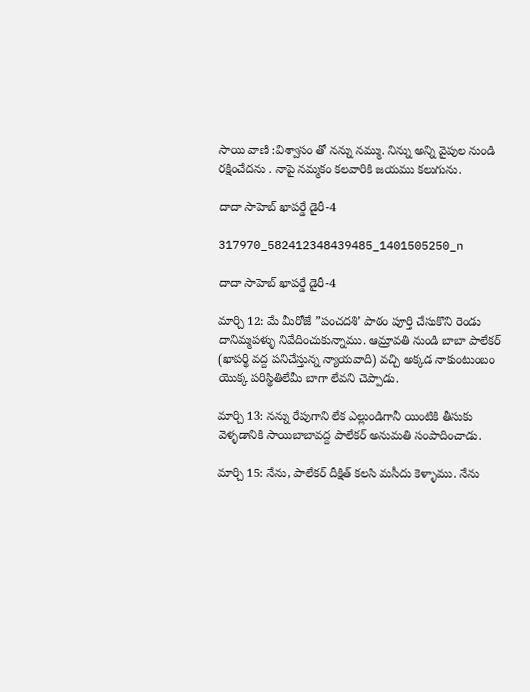సాయి వాణి :విశ్వాసం తో నన్ను నమ్ము. నిన్ను అన్ని వైపుల నుండి రక్షించేదను . నాపై నమ్మకం కలవారికి జయము కలుగును.

దాదా సాహెబ్ ఖాపర్డే డైరీ-4

317970_582412348439485_1401505250_n

దాదా సాహెబ్ ఖాపర్డే డైరీ-4

మార్చి 12: మే మీరోజే ”పంచదశి’ పాఠం పూర్తి చేసుకొని రెండు దానిమ్మపళ్ళు నివేదించుకున్నాము. ఆమ్రావతి నుండి బాబా పాలేకర్ (ఖాపర్థి వద్ద పనిచేస్తున్న న్యాయవాది) వచ్చి అక్కడ నాకుంటుంబం యొక్క పరిస్థితిలేమీ బాగా లేవని చెప్పాడు.

మార్చి 13: నన్ను రేపుగాని లేక ఎల్లుండిగానీ యింటికి తీసుకు వెళ్ళడానికి సాయిబాబావద్ద పాలేకర్ అనుమతి సంపాదించాడు.

మార్చి 15: నేను, పాలేకర్ దీక్షిత్ కలసి మసీదు కెళ్ళాము. నేను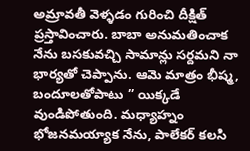అమ్రావతీ వెళ్ళడం గురించి దీక్షిత్ ప్రస్తావించారు. బాబా అనుమతించాక నేను బసకువచ్చి సామాన్లు సర్దమని నా భార్యతో చెప్పాను. ఆమె మాత్రం భీష్మ, బందూలతోపాటు ” యిక్కడే వుండిపోతుంది. మధ్యాహ్నం భోజనమయ్యాక నేను, పాలేకర్ కలసి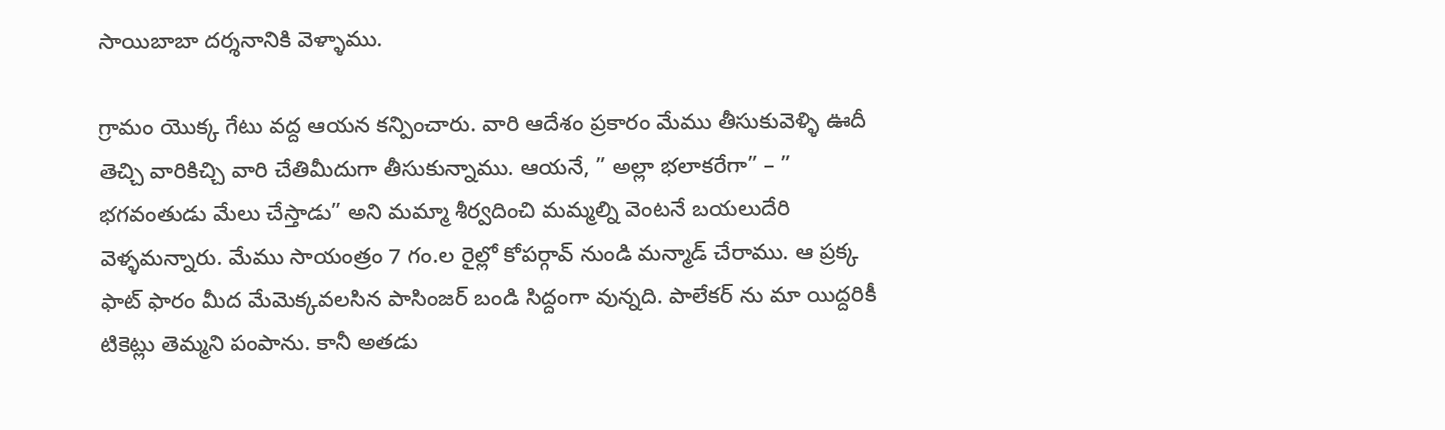సాయిబాబా దర్శనానికి వెళ్ళాము.

గ్రామం యొక్క గేటు వద్ద ఆయన కన్పించారు. వారి ఆదేశం ప్రకారం మేము తీసుకువెళ్ళి ఊదీ తెచ్చి వారికిచ్చి వారి చేతిమీదుగా తీసుకున్నాము. ఆయనే, ” అల్లా భలాకరేగా” – ” భగవంతుడు మేలు చేస్తాడు” అని మమ్మా శీర్వదించి మమ్మల్ని వెంటనే బయలుదేరి వెళ్ళమన్నారు. మేము సాయంత్రం 7 గం.ల రైల్లో కోపర్గావ్ నుండి మన్మాడ్ చేరాము. ఆ ప్రక్క ఫాట్ ఫారం మీద మేమెక్కవలసిన పాసింజర్ బండి సిద్దంగా వున్నది. పాలేకర్ ను మా యిద్దరికీ టికెట్లు తెమ్మని పంపాను. కానీ అతడు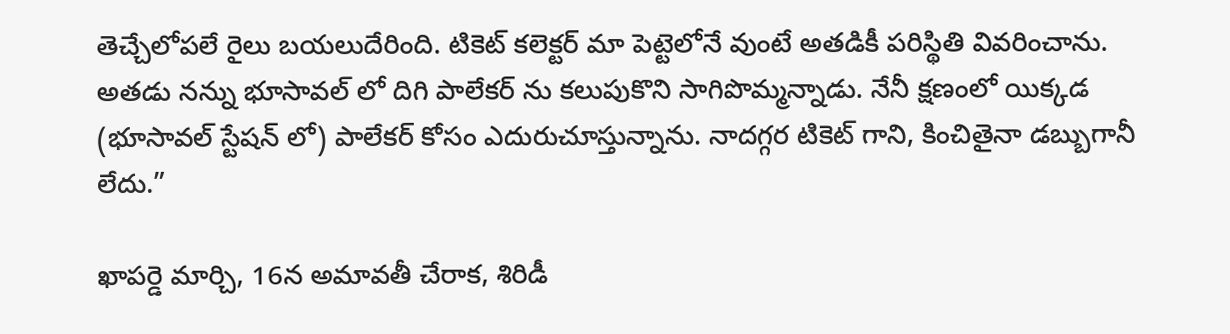తెచ్చేలోపలే రైలు బయలుదేరింది. టికెట్ కలెక్టర్ మా పెట్టెలోనే వుంటే అతడికీ పరిస్థితి వివరించాను. అతడు నన్ను భూసావల్ లో దిగి పాలేకర్ ను కలుపుకొని సాగిపొమ్మన్నాడు. నేనీ క్షణంలో యిక్కడ (భూసావల్ స్టేషన్ లో) పాలేకర్ కోసం ఎదురుచూస్తున్నాను. నాదగ్గర టికెట్ గాని, కించితైనా డబ్బుగానీ లేదు.”

ఖాపర్డె మార్చి, 16న అమావతీ చేరాక, శిరిడీ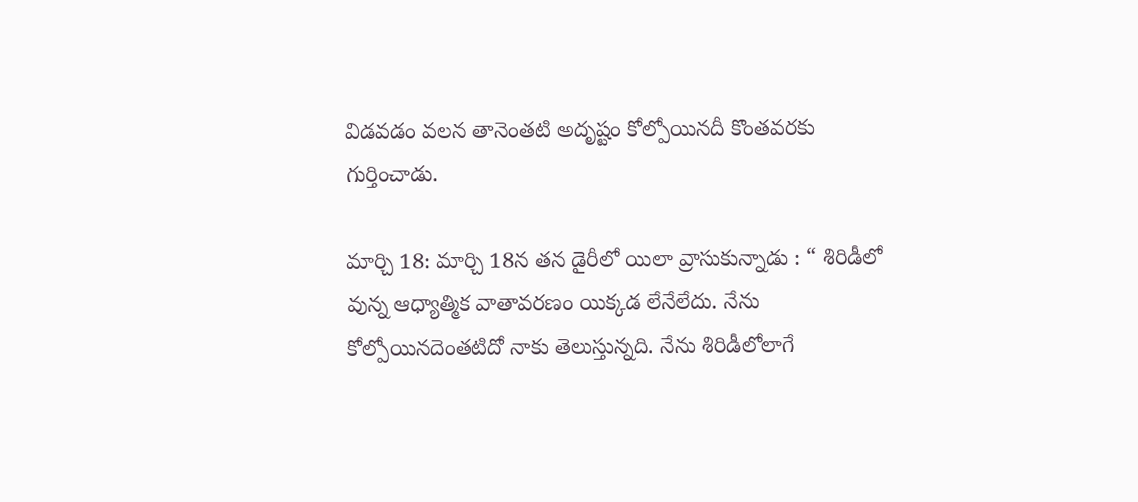విడవడం వలన తానెంతటి అదృష్టం కోల్పోయినదీ కొంతవరకు గుర్తించాడు.

మార్చి 18: మార్చి 18న తన డైరీలో యిలా వ్రాసుకున్నాడు : “ శిరిడీలో వున్న ఆధ్యాత్మిక వాతావరణం యిక్కడ లేనేలేదు. నేను కోల్పోయినదెంతటిదో నాకు తెలుస్తున్నది. నేను శిరిడీలోలాగే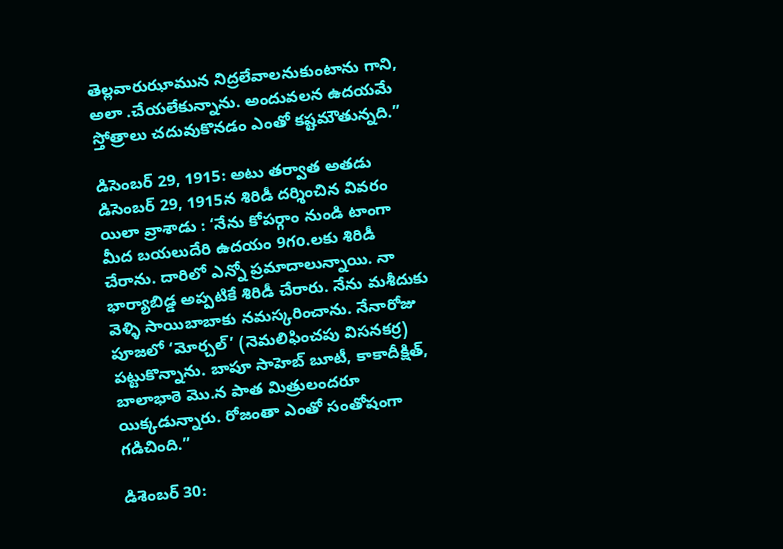తెల్లవారుఝామున నిద్రలేవాలనుకుంటాను గాని, అలా .చేయలేకున్నాను. అందువలన ఉదయమే స్తోత్రాలు చదువుకొనడం ఎంతో కష్టమౌతున్నది.”

డిసెంబర్ 29, 1915: అటు తర్వాత అతడు డిసెంబర్ 29, 1915న శిరిడీ దర్శించిన వివరం యిలా వ్రాశాడు : ‘నేను కోపర్గాం నుండి టాంగా మీద బయలుదేరి ఉదయం 9గo.లకు శిరిడీ చేరాను. దారిలో ఎన్నో ప్రమాదాలున్నాయి. నా భార్యాబిడ్డ అప్పటికే శిరిడీ చేరారు. నేను మశీదుకు వెళ్ళి సాయిబాబాకు నమస్కరించాను. నేనారోజు పూజలో ‘మోర్చల్’ (నెమలిఫించపు విసనకర్ర) పట్టుకొన్నాను. బాపూ సాహెబ్ బూటీ, కాకాదీక్షిత్, బాలాభాఠె మొ.న పాత మిత్రులందరూ యిక్కడున్నారు. రోజంతా ఎంతో సంతోషంగా గడిచింది.”

డిశెంబర్ 30: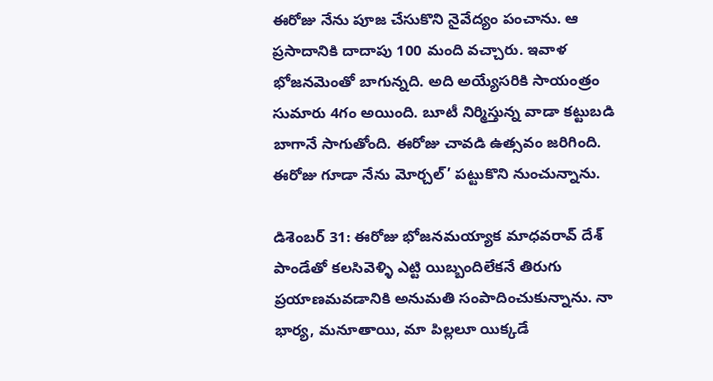ఈరోజు నేను పూజ చేసుకొని నైవేద్యం పంచాను. ఆ ప్రసాదానికి దాదాపు 100 మంది వచ్చారు. ఇవాళ భోజనమెంతో బాగున్నది. అది అయ్యేసరికి సాయంత్రం సుమారు 4గం అయింది. బూటీ నిర్మిస్తున్న వాడా కట్టుబడి బాగానే సాగుతోంది. ఈరోజు చావడి ఉత్సవం జరిగింది. ఈరోజు గూడా నేను మోర్చల్’ పట్టుకొని నుంచున్నాను.

డిశెంబర్ 31: ఈరోజు భోజనమయ్యాక మాధవరావ్ దేశ్ పాండేతో కలసివెళ్ళి ఎట్టి యిబ్బందిలేకనే తిరుగు ప్రయాణమవడానికి అనుమతి సంపాదించుకున్నాను. నా భార్య, మనూతాయి, మా పిల్లలూ యిక్కడే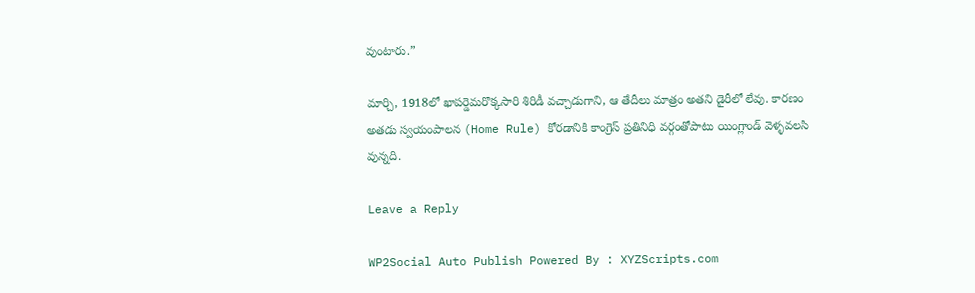వుంటారు.”

మార్చి, 1918లో ఖాపర్డెమరొక్కసారి శిరిడీ వచ్చాడుగాని, ఆ తేదీలు మాత్రం అతని డైరీలో లేవు. కారణం అతడు స్వయంపాలన (Home Rule) కోరడానికి కాంగ్రెస్ ప్రతినిధి వర్గంతోపాటు యింగ్లాండ్ వెళ్ళవలసి వున్నది.

Leave a Reply

WP2Social Auto Publish Powered By : XYZScripts.com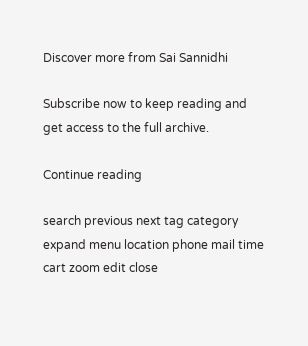Discover more from Sai Sannidhi

Subscribe now to keep reading and get access to the full archive.

Continue reading

search previous next tag category expand menu location phone mail time cart zoom edit close